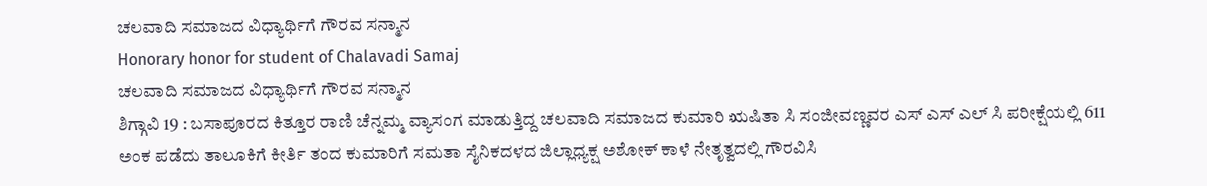ಚಲವಾದಿ ಸಮಾಜದ ವಿಧ್ಯಾರ್ಥಿಗೆ ಗೌರವ ಸನ್ಮಾನ
Honorary honor for student of Chalavadi Samaj
ಚಲವಾದಿ ಸಮಾಜದ ವಿಧ್ಯಾರ್ಥಿಗೆ ಗೌರವ ಸನ್ಮಾನ
ಶಿಗ್ಗಾವಿ 19 : ಬಸಾಪೂರದ ಕಿತ್ತೂರ ರಾಣಿ ಚೆನ್ನಮ್ಮ ವ್ಯಾಸಂಗ ಮಾಡುತ್ತಿದ್ದ ಚಲವಾದಿ ಸಮಾಜದ ಕುಮಾರಿ ಋಷಿತಾ ಸಿ ಸಂಜೀವಣ್ಣವರ ಎಸ್ ಎಸ್ ಎಲ್ ಸಿ ಪರೀಕ್ಷೆಯಲ್ಲಿ 611 ಅಂಕ ಪಡೆದು ತಾಲೂಕಿಗೆ ಕೀರ್ತಿ ತಂದ ಕುಮಾರಿಗೆ ಸಮತಾ ಸೈನಿಕದಳದ ಜಿಲ್ಲಾಧ್ಯಕ್ಷ ಅಶೋಕ್ ಕಾಳೆ ನೇತೃತ್ವದಲ್ಲಿ ಗೌರವಿಸಿ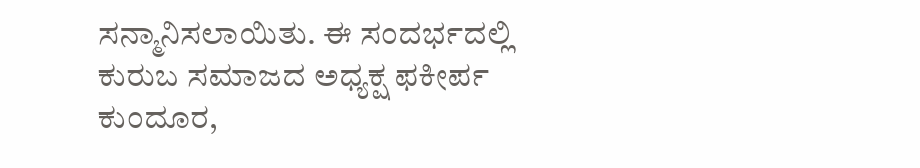ಸನ್ಮಾನಿಸಲಾಯಿತು. ಈ ಸಂದರ್ಭದಲ್ಲಿ ಕುರುಬ ಸಮಾಜದ ಅಧ್ಯಕ್ಷ ಫಕೀರ್ಪ ಕುಂದೂರ,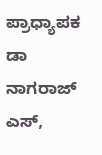ಪ್ರಾಧ್ಯಾಪಕ ಡಾ ನಾಗರಾಜ್ ಎಸ್,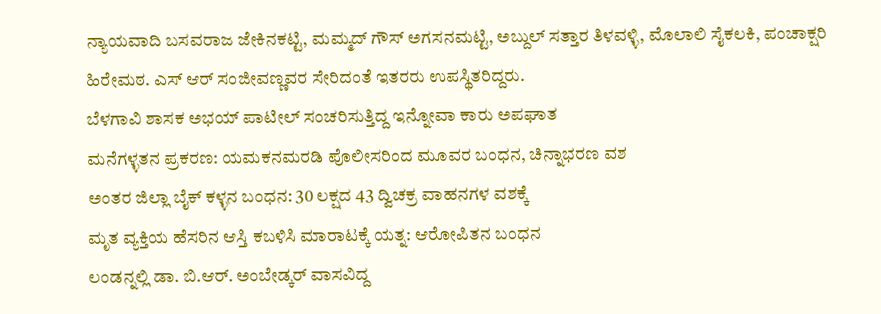ನ್ಯಾಯವಾದಿ ಬಸವರಾಜ ಜೇಕಿನಕಟ್ಟಿ, ಮಮ್ಮದ್ ಗೌಸ್ ಅಗಸನಮಟ್ಟಿ, ಅಬ್ದುಲ್ ಸತ್ತಾರ ತಿಳವಳ್ಳಿ, ಮೊಲಾಲಿ ಸೈಕಲಕಿ, ಪಂಚಾಕ್ಷರಿ ಹಿರೇಮಠ. ಎಸ್ ಆರ್ ಸಂಜೀವಣ್ಣವರ ಸೇರಿದಂತೆ ಇತರರು ಉಪಸ್ಥಿತರಿದ್ದರು.
ಬೆಳಗಾವಿ ಶಾಸಕ ಅಭಯ್ ಪಾಟೀಲ್ ಸಂಚರಿಸುತ್ತಿದ್ದ ಇನ್ನೋವಾ ಕಾರು ಅಪಘಾತ
ಮನೆಗಳ್ಳತನ ಪ್ರಕರಣ: ಯಮಕನಮರಡಿ ಪೊಲೀಸರಿಂದ ಮೂವರ ಬಂಧನ, ಚಿನ್ನಾಭರಣ ವಶ
ಅಂತರ ಜಿಲ್ಲಾ ಬೈಕ್ ಕಳ್ಳನ ಬಂಧನ: 30 ಲಕ್ಷದ 43 ದ್ವಿಚಕ್ರ ವಾಹನಗಳ ವಶಕ್ಕೆ
ಮೃತ ವ್ಯಕ್ತಿಯ ಹೆಸರಿನ ಆಸ್ತಿ ಕಬಳಿಸಿ ಮಾರಾಟಕ್ಕೆ ಯತ್ನ: ಆರೋಪಿತನ ಬಂಧನ
ಲಂಡನ್ನಲ್ಲಿ ಡಾ. ಬಿ.ಆರ್. ಅಂಬೇಡ್ಕರ್ ವಾಸವಿದ್ದ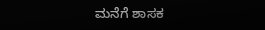ಮನೆಗೆ ಶಾಸಕ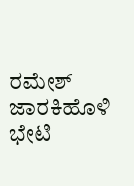ರಮೇಶ್ ಜಾರಕಿಹೊಳಿ ಭೇಟಿ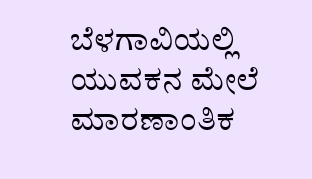ಬೆಳಗಾವಿಯಲ್ಲಿ ಯುವಕನ ಮೇಲೆ ಮಾರಣಾಂತಿಕ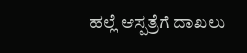ಹಲ್ಲೆ ಆಸ್ಪತ್ರೆಗೆ ದಾಖಲು